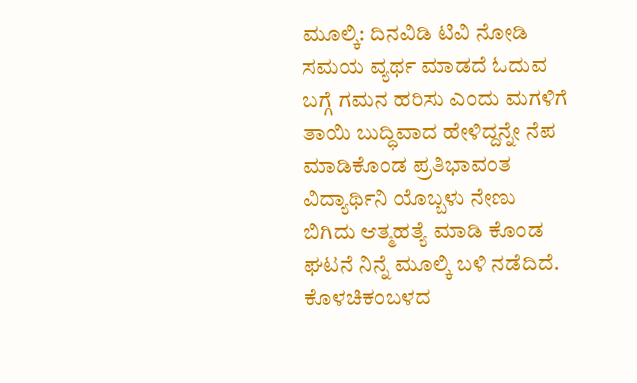ಮೂಲ್ಕಿ: ದಿನವಿಡಿ ಟಿವಿ ನೋಡಿ ಸಮಯ ವ್ಯರ್ಥ ಮಾಡದೆ ಓದುವ ಬಗ್ಗೆ ಗಮನ ಹರಿಸು ಎಂದು ಮಗಳಿಗೆ ತಾಯಿ ಬುದ್ಧಿವಾದ ಹೇಳಿದ್ದನ್ನೇ ನೆಪ ಮಾಡಿಕೊಂಡ ಪ್ರತಿಭಾವಂತ ವಿದ್ಯಾರ್ಥಿನಿ ಯೊಬ್ಬಳು ನೇಣು ಬಿಗಿದು ಆತ್ಮಹತ್ಯೆ ಮಾಡಿ ಕೊಂಡ ಘಟನೆ ನಿನ್ನೆ ಮೂಲ್ಕಿ ಬಳಿ ನಡೆದಿದೆ.
ಕೊಳಚಿಕಂಬಳದ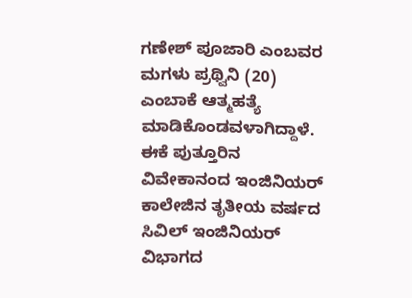ಗಣೇಶ್ ಪೂಜಾರಿ ಎಂಬವರ ಮಗಳು ಪ್ರಥ್ವಿನಿ (20) ಎಂಬಾಕೆ ಆತ್ಮಹತ್ಯೆ ಮಾಡಿಕೊಂಡವಳಾಗಿದ್ದಾಳೆ. ಈಕೆ ಪುತ್ತೂರಿನ ವಿವೇಕಾನಂದ ಇಂಜಿನಿಯರ್ ಕಾಲೇಜಿನ ತೃತೀಯ ವರ್ಷದ ಸಿವಿಲ್ ಇಂಜಿನಿಯರ್ ವಿಭಾಗದ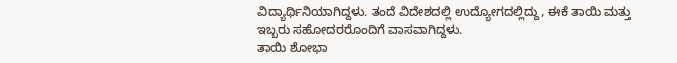ವಿದ್ಯಾರ್ಥಿನಿಯಾಗಿದ್ದಳು. ತಂದೆ ವಿದೇಶದಲ್ಲಿ ಉದ್ಯೋಗದಲ್ಲಿದ್ದು, ಈಕೆ ತಾಯಿ ಮತ್ತು ಇಬ್ಬರು ಸಹೋದರರೊಂದಿಗೆ ವಾಸವಾಗಿದ್ದಳು.
ತಾಯಿ ಶೋಭಾ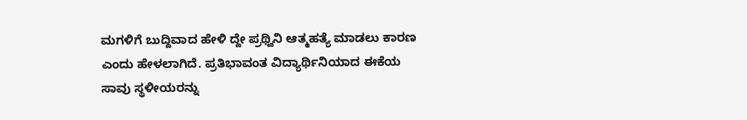ಮಗಳಿಗೆ ಬುದ್ದಿವಾದ ಹೇಳಿ ದ್ದೇ ಪ್ರಥ್ವಿನಿ ಆತ್ಮಹತ್ಯೆ ಮಾಡಲು ಕಾರಣ ಎಂದು ಹೇಳಲಾಗಿದೆ. ಪ್ರತಿಭಾವಂತ ವಿದ್ಯಾರ್ಥಿನಿಯಾದ ಈಕೆಯ ಸಾವು ಸ್ಥಳೀಯರನ್ನು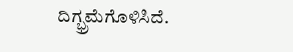ದಿಗ್ಭ್ರಮೆಗೊಳಿಸಿದೆ.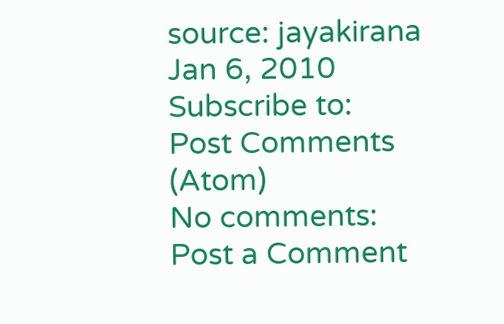source: jayakirana
Jan 6, 2010
Subscribe to:
Post Comments (Atom)
No comments:
Post a Comment